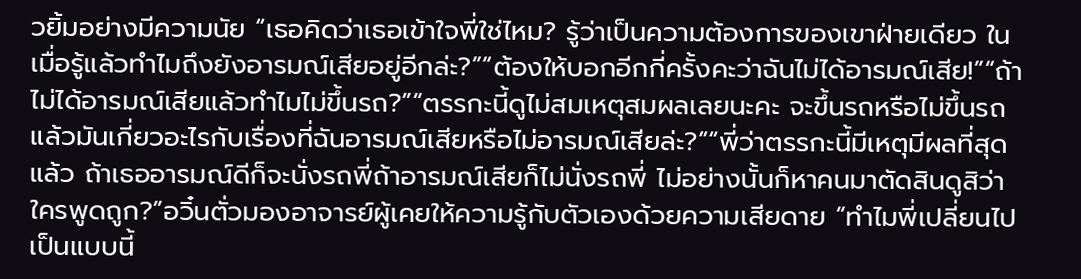วยิ้มอย่างมีความนัย “เธอคิดว่าเธอเข้าใจพี่ใช่ไหม? รู้ว่าเป็นความต้องการของเขาฝ่ายเดียว ในเมื่อรู้แล้วทำไมถึงยังอารมณ์เสียอยู่อีกล่ะ?”“ต้องให้บอกอีกกี่ครั้งคะว่าฉันไม่ได้อารมณ์เสีย!”“ถ้าไม่ได้อารมณ์เสียแล้วทำไมไม่ขึ้นรถ?”“ตรรกะนี้ดูไม่สมเหตุสมผลเลยนะคะ จะขึ้นรถหรือไม่ขึ้นรถ แล้วมันเกี่ยวอะไรกับเรื่องที่ฉันอารมณ์เสียหรือไม่อารมณ์เสียล่ะ?”“พี่ว่าตรรกะนี้มีเหตุมีผลที่สุดแล้ว ถ้าเธออารมณ์ดีก็จะนั่งรถพี่ถ้าอารมณ์เสียก็ไม่นั่งรถพี่ ไม่อย่างนั้นก็หาคนมาตัดสินดูสิว่าใครพูดถูก?”อวิ๋นตั่วมองอาจารย์ผู้เคยให้ความรู้กับตัวเองด้วยความเสียดาย “ทำไมพี่เปลี่ยนไปเป็นแบบนี้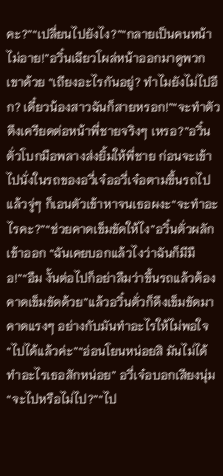คะ?”“เปลี่ยนไปยังไง?”“กลายเป็นคนหน้าไม่อาย!”อวิ๋นเฉียวโผล่หน้าออกมาดูพวกเขาด้วย “เถียงอะไรกันอยู่? ทำไมยังไม่ไปอีก? เดี๋ยวน้องสาวฉันก็สายหรอก!”“จะทำตัวตึงเครียดต่อหน้าพี่ชายจริงๆ เหรอ?”อวิ๋นตั่วโบกมือพลางส่งยิ้มให้พี่ชาย ก่อนจะเข้าไปนั่งในรถของอวี่เจ๋ออวี่เจ๋อตามขึ้นรถไป แล้วจู่ๆ ก็เอนตัวเข้าหาจนเธอผงะ“จะทำอะไรคะ?”“ช่วยคาดเข็มขัดให้ไง”อวิ๋นตั่วผลักเข้าออก “ฉันเคยบอกแล้วไงว่าฉันก็มีมือ!”“อืม งั้นต่อไปก็อย่าลืมว่าขึ้นรถแล้วต้องคาดเข็มขัดด้วย”แล้วอวิ๋นตั่วก็ดึงเข็มขัดมาคาดแรงๆ อย่างกับมันทำอะไรให้ไม่พอใจ “ไปได้แล้วค่ะ”“อ่อนโยนหน่อยสิ มันไม่ได้ทำอะไรเธอสักหน่อย” อวี่เจ๋อบอกเสียงนุ่ม“จะไปหรือไม่ไป?”“ไป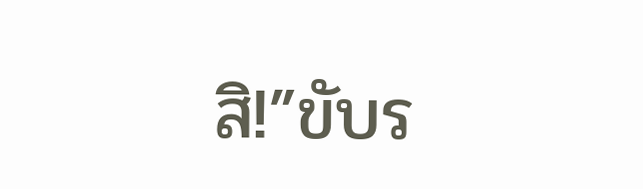สิ!”ขับร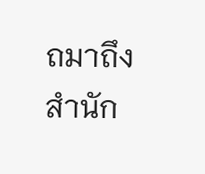ถมาถึงสำนัก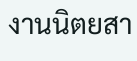งานนิตยสา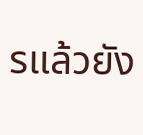รแล้วยัง